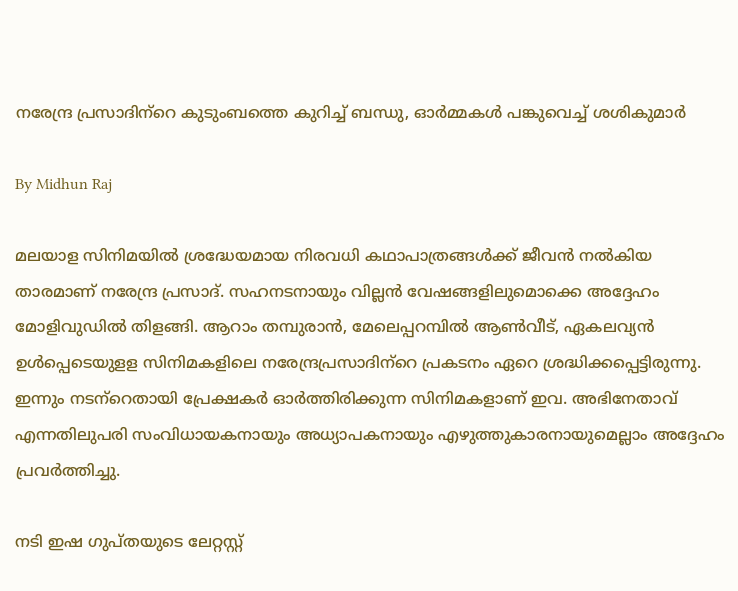നരേന്ദ്ര പ്രസാദിന്‌റെ കുടുംബത്തെ കുറിച്ച് ബന്ധു, ഓര്‍മ്മകള്‍ പങ്കുവെച്ച് ശശികുമാര്‍

By Midhun Raj

മലയാള സിനിമയില്‍ ശ്രദ്ധേയമായ നിരവധി കഥാപാത്രങ്ങള്‍ക്ക് ജീവന്‍ നല്‍കിയ താരമാണ് നരേന്ദ്ര പ്രസാദ്. സഹനടനായും വില്ലന്‍ വേഷങ്ങളിലുമൊക്കെ അദ്ദേഹം മോളിവുഡില്‍ തിളങ്ങി. ആറാം തമ്പുരാന്‍, മേലെപ്പറമ്പില്‍ ആണ്‍വീട്, ഏകലവ്യന്‍ ഉള്‍പ്പെടെയുളള സിനിമകളിലെ നരേന്ദ്രപ്രസാദിന്‌റെ പ്രകടനം ഏറെ ശ്രദ്ധിക്കപ്പെട്ടിരുന്നു. ഇന്നും നടന്‌റെതായി പ്രേക്ഷകര്‍ ഓര്‍ത്തിരിക്കുന്ന സിനിമകളാണ് ഇവ. അഭിനേതാവ് എന്നതിലുപരി സംവിധായകനായും അധ്യാപകനായും എഴുത്തുകാരനായുമെല്ലാം അദ്ദേഹം പ്രവര്‍ത്തിച്ചു.

നടി ഇഷ ഗുപ്തയുടെ ലേറ്റസ്റ്റ്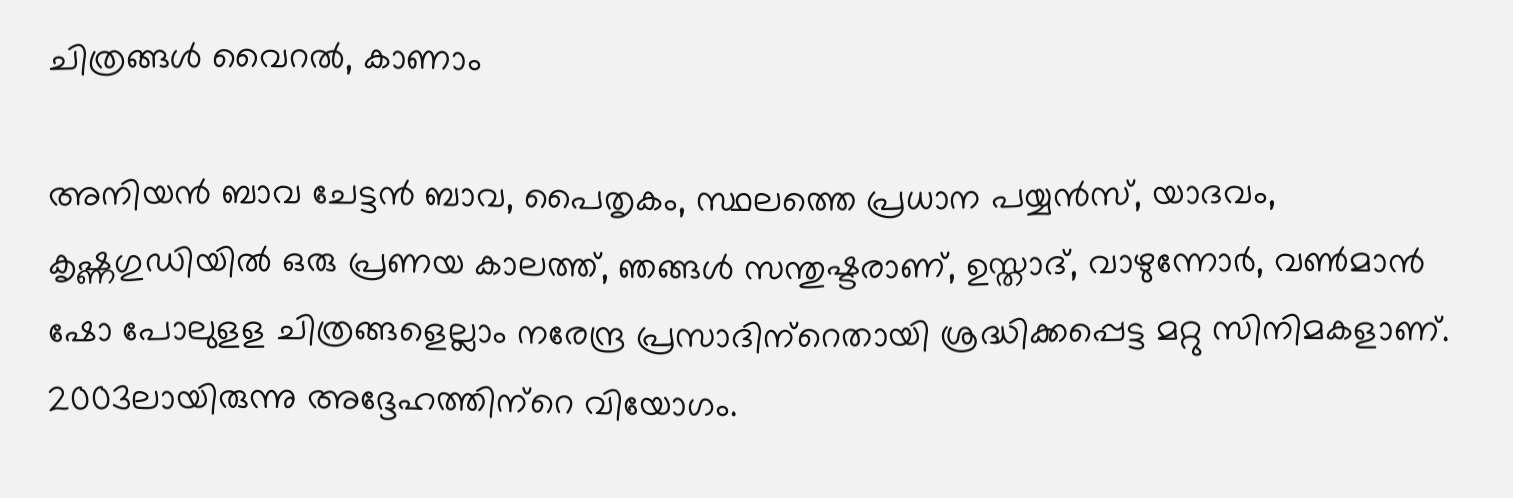ചിത്രങ്ങള്‍ വൈറല്‍, കാണാം

അനിയന്‍ ബാവ ചേട്ടന്‍ ബാവ, പൈതൃകം, സ്ഥലത്തെ പ്രധാന പയ്യന്‍സ്, യാദവം, കൃഷ്ണഗുഡിയില്‍ ഒരു പ്രണയ കാലത്ത്, ഞങ്ങള്‍ സന്തുഷ്ടരാണ്, ഉസ്താദ്, വാഴുന്നോര്‍, വണ്‍മാന്‍ ഷോ പോലുളള ചിത്രങ്ങളെല്ലാം നരേന്ദ്ര പ്രസാദിന്‌റെതായി ശ്രദ്ധിക്കപ്പെട്ട മറ്റു സിനിമകളാണ്. 2003ലായിരുന്നു അദ്ദേഹത്തിന്‌റെ വിയോഗം.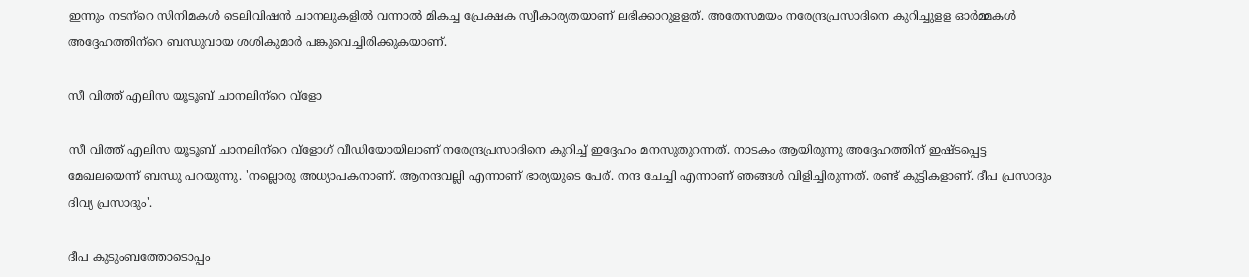ഇന്നും നടന്‌റെ സിനിമകള്‍ ടെലിവിഷന്‍ ചാനലുകളില്‍ വന്നാല്‍ മികച്ച പ്രേക്ഷക സ്വീകാര്യതയാണ് ലഭിക്കാറുളളത്. അതേസമയം നരേന്ദ്രപ്രസാദിനെ കുറിച്ചുളള ഓര്‍മ്മകള്‍ അദ്ദേഹത്തിന്‌റെ ബന്ധുവായ ശശികുമാര്‍ പങ്കുവെച്ചിരിക്കുകയാണ്.

സീ വിത്ത് എലിസ യൂടൂബ് ചാനലിന്‌റെ വ്ളോ

സീ വിത്ത് എലിസ യൂടൂബ് ചാനലിന്‌റെ വ്ളോഗ് വീഡിയോയിലാണ് നരേന്ദ്രപ്രസാദിനെ കുറിച്ച് ഇദ്ദേഹം മനസുതുറന്നത്. നാടകം ആയിരുന്നു അദ്ദേഹത്തിന് ഇഷ്ടപ്പെട്ട മേഖലയെന്ന് ബന്ധു പറയുന്നു. 'നല്ലൊരു അധ്യാപകനാണ്. ആനന്ദവല്ലി എന്നാണ് ഭാര്യയുടെ പേര്. നന്ദ ചേച്ചി എന്നാണ് ഞങ്ങള്‍ വിളിച്ചിരുന്നത്. രണ്ട് കുട്ടികളാണ്. ദീപ പ്രസാദും ദിവ്യ പ്രസാദും'.

ദീപ കുടുംബത്തോടൊപ്പം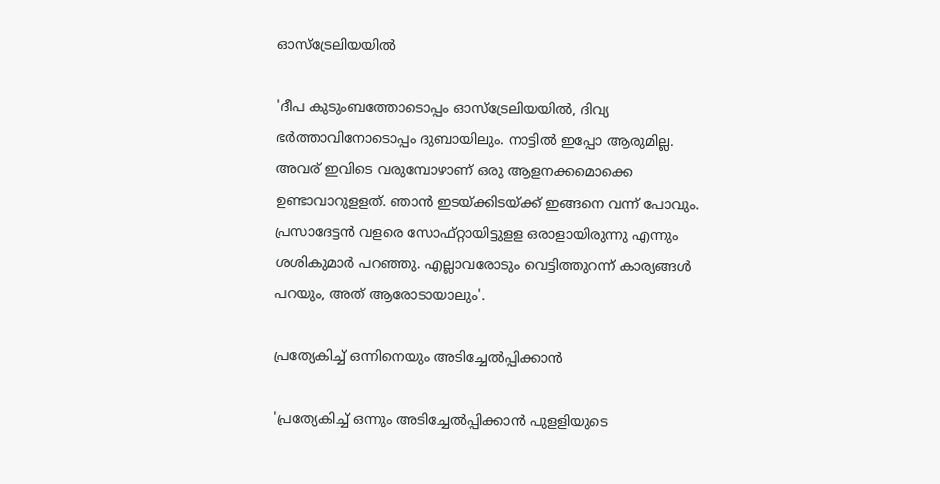ഓസ്‌ട്രേലിയയില്‍

'ദീപ കുടുംബത്തോടൊപ്പം ഓസ്‌ട്രേലിയയില്‍, ദിവ്യ ഭര്‍ത്താവിനോടൊപ്പം ദുബായിലും. നാട്ടില്‍ ഇപ്പോ ആരുമില്ല. അവര് ഇവിടെ വരുമ്പോഴാണ് ഒരു ആളനക്കമൊക്കെ ഉണ്ടാവാറുളളത്. ഞാന്‍ ഇടയ്ക്കിടയ്ക്ക് ഇങ്ങനെ വന്ന് പോവും. പ്രസാദേട്ടന്‍ വളരെ സോഫ്റ്റായിട്ടുളള ഒരാളായിരുന്നു എന്നും ശശികുമാര്‍ പറഞ്ഞു. എല്ലാവരോടും വെട്ടിത്തുറന്ന് കാര്യങ്ങള്‍ പറയും, അത് ആരോടായാലും'.

പ്രത്യേകിച്ച് ഒന്നിനെയും അടിച്ചേല്‍പ്പിക്കാന്‍

'പ്രത്യേകിച്ച് ഒന്നും അടിച്ചേല്‍പ്പിക്കാന്‍ പുളളിയുടെ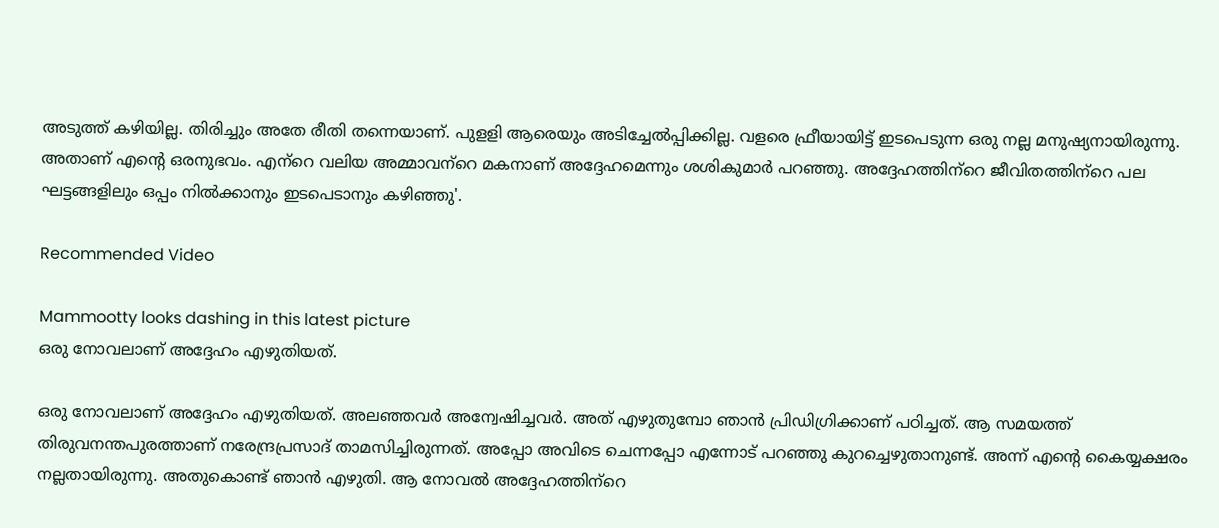അടുത്ത് കഴിയില്ല. തിരിച്ചും അതേ രീതി തന്നെയാണ്. പുളളി ആരെയും അടിച്ചേല്‍പ്പിക്കില്ല. വളരെ ഫ്രീയായിട്ട് ഇടപെടുന്ന ഒരു നല്ല മനുഷ്യനായിരുന്നു. അതാണ് എന്റെ ഒരനുഭവം. എന്‌റെ വലിയ അമ്മാവന്‌റെ മകനാണ് അദ്ദേഹമെന്നും ശശികുമാര്‍ പറഞ്ഞു. അദ്ദേഹത്തിന്‌റെ ജീവിതത്തിന്‌റെ പല ഘട്ടങ്ങളിലും ഒപ്പം നില്‍ക്കാനും ഇടപെടാനും കഴിഞ്ഞു'.

Recommended Video

Mammootty looks dashing in this latest picture
ഒരു നോവലാണ് അദ്ദേഹം എഴുതിയത്.

ഒരു നോവലാണ് അദ്ദേഹം എഴുതിയത്. അലഞ്ഞവര്‍ അന്വേഷിച്ചവര്‍. അത് എഴുതുമ്പോ ഞാന്‍ പ്രിഡിഗ്രിക്കാണ് പഠിച്ചത്. ആ സമയത്ത് തിരുവനന്തപുരത്താണ് നരേന്ദ്രപ്രസാദ് താമസിച്ചിരുന്നത്. അപ്പോ അവിടെ ചെന്നപ്പോ എന്നോട് പറഞ്ഞു കുറച്ചെഴുതാനുണ്ട്. അന്ന് എന്റെ കൈയ്യക്ഷരം നല്ലതായിരുന്നു. അതുകൊണ്ട് ഞാന്‍ എഴുതി. ആ നോവല്‍ അദ്ദേഹത്തിന്‌റെ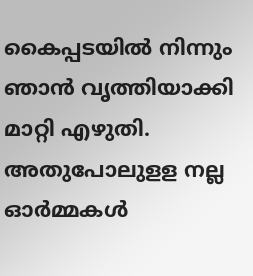കൈപ്പടയില്‍ നിന്നും ഞാന്‍ വൃത്തിയാക്കി മാറ്റി എഴുതി. അതുപോലുളള നല്ല ഓര്‍മ്മകള്‍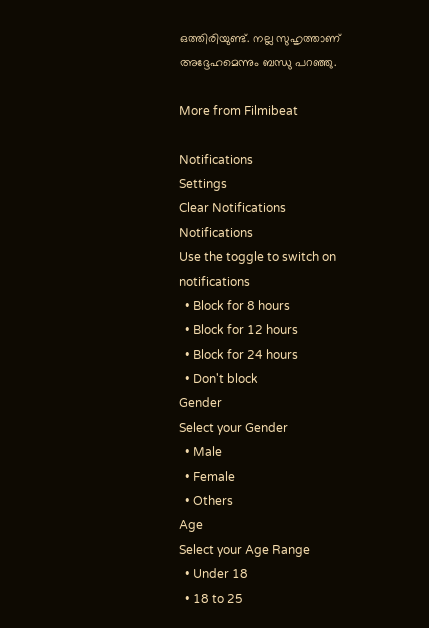ഒത്തിരിയുണ്ട്. നല്ല സുഹൃത്താണ് അദ്ദേഹമെന്നും ബന്ധു പറഞ്ഞു.

More from Filmibeat

Notifications
Settings
Clear Notifications
Notifications
Use the toggle to switch on notifications
  • Block for 8 hours
  • Block for 12 hours
  • Block for 24 hours
  • Don't block
Gender
Select your Gender
  • Male
  • Female
  • Others
Age
Select your Age Range
  • Under 18
  • 18 to 25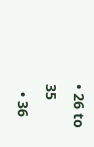• 26 to 35
  • 36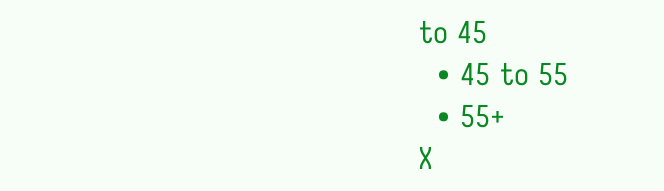to 45
  • 45 to 55
  • 55+
X